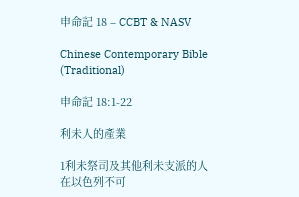申命記 18 – CCBT & NASV

Chinese Contemporary Bible (Traditional)

申命記 18:1-22

利未人的產業

1利未祭司及其他利未支派的人在以色列不可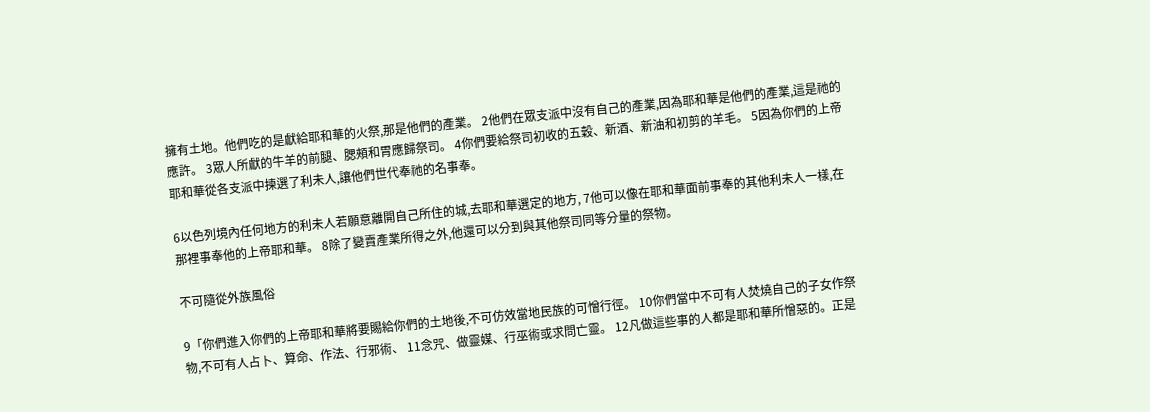擁有土地。他們吃的是獻給耶和華的火祭,那是他們的產業。 2他們在眾支派中沒有自己的產業,因為耶和華是他們的產業,這是祂的應許。 3眾人所獻的牛羊的前腿、腮頰和胃應歸祭司。 4你們要給祭司初收的五穀、新酒、新油和初剪的羊毛。 5因為你們的上帝耶和華從各支派中揀選了利未人,讓他們世代奉祂的名事奉。

6以色列境內任何地方的利未人若願意離開自己所住的城,去耶和華選定的地方, 7他可以像在耶和華面前事奉的其他利未人一樣,在那裡事奉他的上帝耶和華。 8除了變賣產業所得之外,他還可以分到與其他祭司同等分量的祭物。

不可隨從外族風俗

9「你們進入你們的上帝耶和華將要賜給你們的土地後,不可仿效當地民族的可憎行徑。 10你們當中不可有人焚燒自己的子女作祭物,不可有人占卜、算命、作法、行邪術、 11念咒、做靈媒、行巫術或求問亡靈。 12凡做這些事的人都是耶和華所憎惡的。正是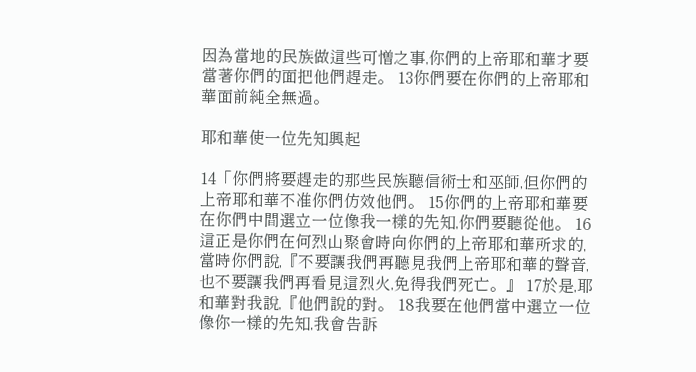因為當地的民族做這些可憎之事,你們的上帝耶和華才要當著你們的面把他們趕走。 13你們要在你們的上帝耶和華面前純全無過。

耶和華使一位先知興起

14「你們將要趕走的那些民族聽信術士和巫師,但你們的上帝耶和華不准你們仿效他們。 15你們的上帝耶和華要在你們中間選立一位像我一樣的先知,你們要聽從他。 16這正是你們在何烈山聚會時向你們的上帝耶和華所求的,當時你們說,『不要讓我們再聽見我們上帝耶和華的聲音,也不要讓我們再看見這烈火,免得我們死亡。』 17於是,耶和華對我說,『他們說的對。 18我要在他們當中選立一位像你一樣的先知,我會告訴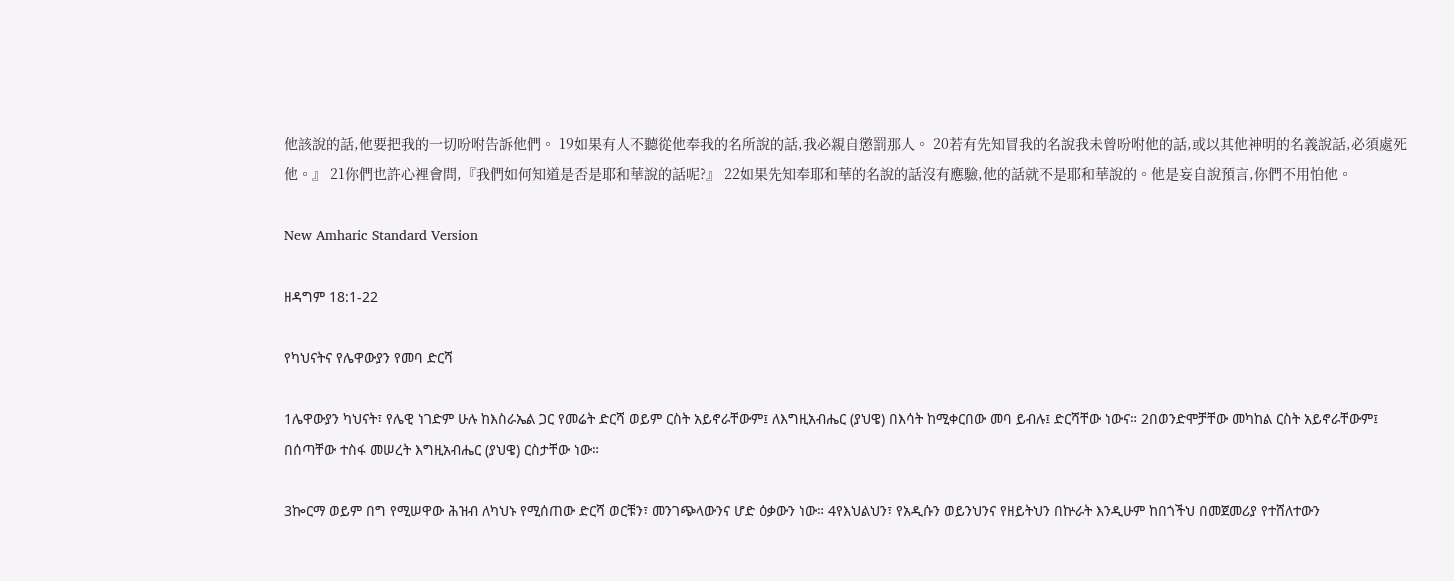他該說的話,他要把我的一切吩咐告訴他們。 19如果有人不聽從他奉我的名所說的話,我必親自懲罰那人。 20若有先知冒我的名說我未曾吩咐他的話,或以其他神明的名義說話,必須處死他。』 21你們也許心裡會問,『我們如何知道是否是耶和華說的話呢?』 22如果先知奉耶和華的名說的話沒有應驗,他的話就不是耶和華說的。他是妄自說預言,你們不用怕他。

New Amharic Standard Version

ዘዳግም 18:1-22

የካህናትና የሌዋውያን የመባ ድርሻ

1ሌዋውያን ካህናት፣ የሌዊ ነገድም ሁሉ ከእስራኤል ጋር የመሬት ድርሻ ወይም ርስት አይኖራቸውም፤ ለእግዚአብሔር (ያህዌ) በእሳት ከሚቀርበው መባ ይብሉ፤ ድርሻቸው ነውና። 2በወንድሞቻቸው መካከል ርስት አይኖራቸውም፤ በሰጣቸው ተስፋ መሠረት እግዚአብሔር (ያህዌ) ርስታቸው ነው።

3ኰርማ ወይም በግ የሚሠዋው ሕዝብ ለካህኑ የሚሰጠው ድርሻ ወርቹን፣ መንገጭላውንና ሆድ ዕቃውን ነው። 4የእህልህን፣ የአዲሱን ወይንህንና የዘይትህን በኵራት እንዲሁም ከበጎችህ በመጀመሪያ የተሸለተውን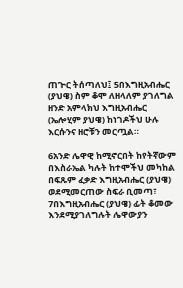ጠጕር ትሰጣለህ፤ 5በእግዚአብሔር (ያህዌ) ስም ቆሞ ለዘላለም ያገለግል ዘንድ አምላክህ እግዚአብሔር (ኤሎሂም ያህዌ) ከነገዶችህ ሁሉ እርሱንና ዘሮቹን መርጧል።

6አንድ ሌዋዊ ከሚኖርበት ከየትኛውም በእስራኤል ካሉት ከተሞችህ መካከል በፍጹም ፈቃድ እግዚአብሔር (ያህዌ) ወደሚመርጠው ስፍራ ቢመጣ፣ 7በእግዚአብሔር (ያህዌ) ፊት ቆመው እንደሚያገለግሉት ሌዋውያን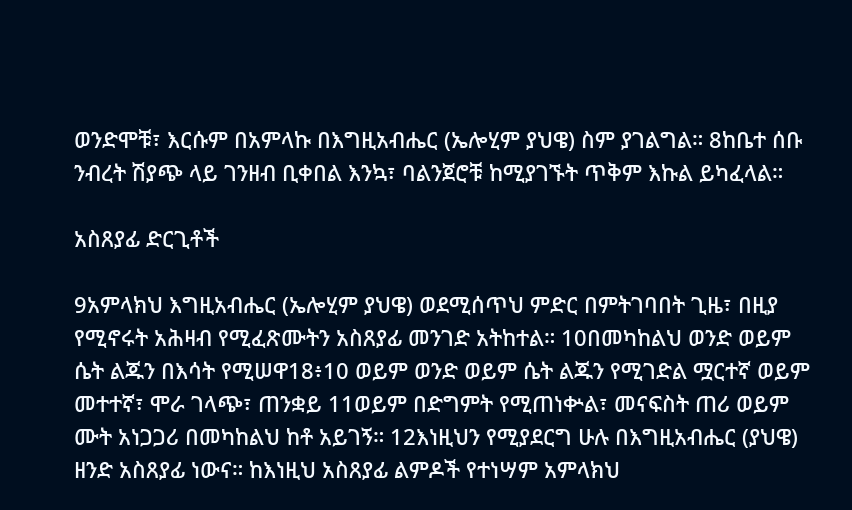ወንድሞቹ፣ እርሱም በአምላኩ በእግዚአብሔር (ኤሎሂም ያህዌ) ስም ያገልግል። 8ከቤተ ሰቡ ንብረት ሽያጭ ላይ ገንዘብ ቢቀበል እንኳ፣ ባልንጀሮቹ ከሚያገኙት ጥቅም እኩል ይካፈላል።

አስጸያፊ ድርጊቶች

9አምላክህ እግዚአብሔር (ኤሎሂም ያህዌ) ወደሚሰጥህ ምድር በምትገባበት ጊዜ፣ በዚያ የሚኖሩት አሕዛብ የሚፈጽሙትን አስጸያፊ መንገድ አትከተል። 10በመካከልህ ወንድ ወይም ሴት ልጁን በእሳት የሚሠዋ18፥10 ወይም ወንድ ወይም ሴት ልጁን የሚገድል ሟርተኛ ወይም መተተኛ፣ ሞራ ገላጭ፣ ጠንቋይ 11ወይም በድግምት የሚጠነቍል፣ መናፍስት ጠሪ ወይም ሙት አነጋጋሪ በመካከልህ ከቶ አይገኝ። 12እነዚህን የሚያደርግ ሁሉ በእግዚአብሔር (ያህዌ) ዘንድ አስጸያፊ ነውና። ከእነዚህ አስጸያፊ ልምዶች የተነሣም አምላክህ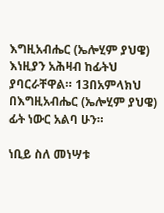እግዚአብሔር (ኤሎሂም ያህዌ) እነዚያን አሕዛብ ከፊትህ ያባርራቸዋል። 13በአምላክህ በእግዚአብሔር (ኤሎሂም ያህዌ) ፊት ነውር አልባ ሁን።

ነቢይ ስለ መነሣቱ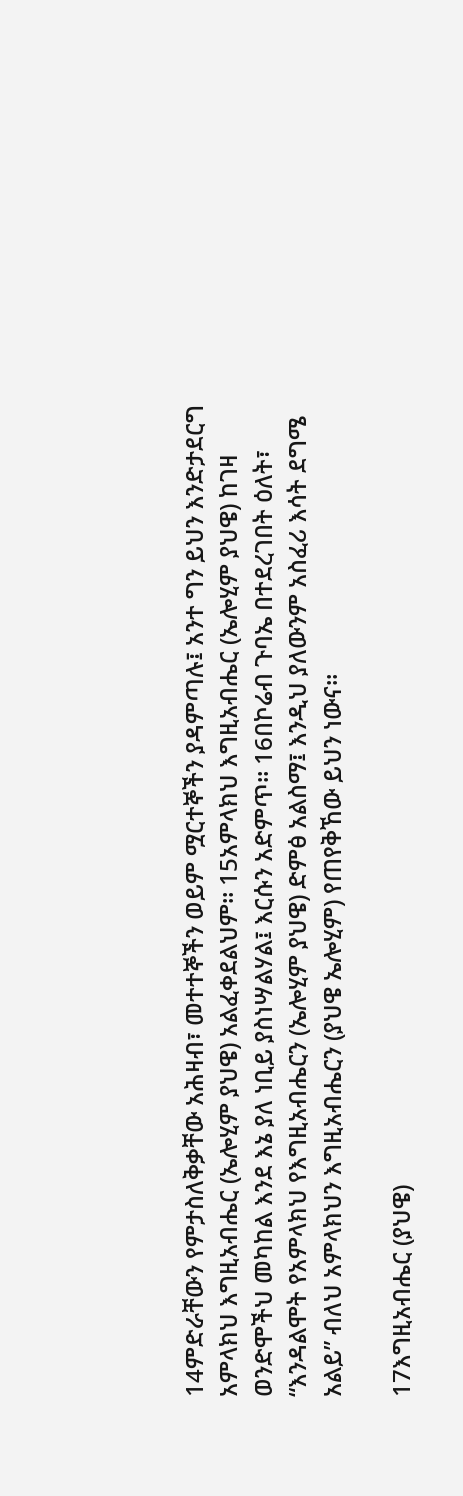14ምድራቸውን የምታስለቅቃቸው አሕዛብ፣ መተተኞችን ወይም ሟርተኞችን ያዳምጣሉ፤ አንተ ግን ይህን እንድታደርግ አምላክህ እግዚአብሔር (ኤሎሂም ያህዌ) አልፈቀደልህም። 15አምላክህ እግዚአብሔር (ኤሎሂም ያህዌ) ከገዛ ወንድሞችህ መካከል እንደ እኔ ያለ ነቢይ ያስነሣልሃል፤ እርሱን አድምጥ። 16በኮሬብ ጉባኤ በተደረገበት ዕለት፣ “እንዳልሞት የአምላክህ የእግዚአብሔርን (ኤሎሂም ያህዌ) ድምፅ አልስማ፤ እንዲህ ያለውንም አስፈሪ እሳት ደግሜ አልይ” ብለህ አምላክህን እግዚአብሔርን (ያህዌ ኤሎሂም) የጠየቅኸው ይህን ነውና።

17እግዚአብሔር (ያህዌ)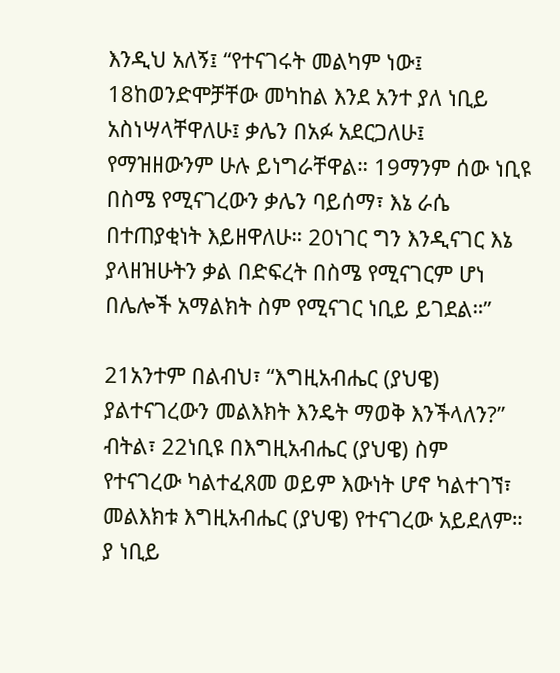እንዲህ አለኝ፤ “የተናገሩት መልካም ነው፤ 18ከወንድሞቻቸው መካከል እንደ አንተ ያለ ነቢይ አስነሣላቸዋለሁ፤ ቃሌን በአፉ አደርጋለሁ፤ የማዝዘውንም ሁሉ ይነግራቸዋል። 19ማንም ሰው ነቢዩ በስሜ የሚናገረውን ቃሌን ባይሰማ፣ እኔ ራሴ በተጠያቂነት እይዘዋለሁ። 20ነገር ግን እንዲናገር እኔ ያላዘዝሁትን ቃል በድፍረት በስሜ የሚናገርም ሆነ በሌሎች አማልክት ስም የሚናገር ነቢይ ይገደል።”

21አንተም በልብህ፣ “እግዚአብሔር (ያህዌ) ያልተናገረውን መልእክት እንዴት ማወቅ እንችላለን?” ብትል፣ 22ነቢዩ በእግዚአብሔር (ያህዌ) ስም የተናገረው ካልተፈጸመ ወይም እውነት ሆኖ ካልተገኘ፣ መልእክቱ እግዚአብሔር (ያህዌ) የተናገረው አይደለም። ያ ነቢይ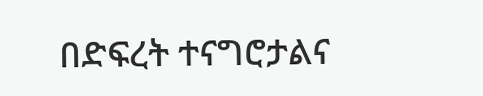በድፍረት ተናግሮታልና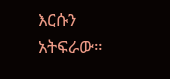እርሱን አትፍራው።